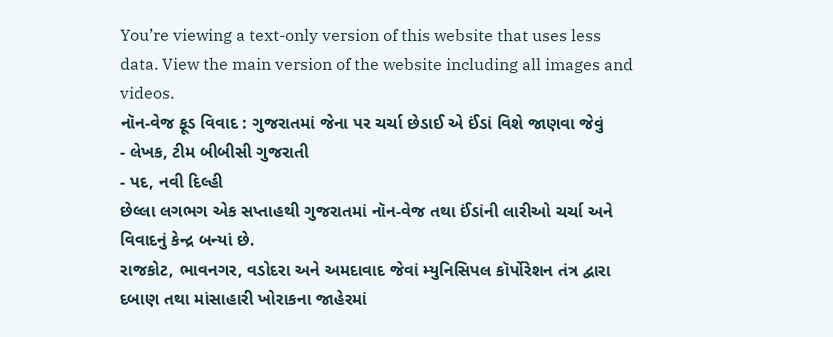You’re viewing a text-only version of this website that uses less data. View the main version of the website including all images and videos.
નૉન-વેજ ફૂડ વિવાદ : ગુજરાતમાં જેના પર ચર્ચા છેડાઈ એ ઈંડાં વિશે જાણવા જેવું
- લેખક, ટીમ બીબીસી ગુજરાતી
- પદ, નવી દિલ્હી
છેલ્લા લગભગ એક સપ્તાહથી ગુજરાતમાં નૉન-વેજ તથા ઈંડાંની લારીઓ ચર્ચા અને વિવાદનું કેન્દ્ર બન્યાં છે.
રાજકોટ, ભાવનગર, વડોદરા અને અમદાવાદ જેવાં મ્યુનિસિપલ કૉર્પોરેશન તંત્ર દ્વારા દબાણ તથા માંસાહારી ખોરાકના જાહેરમાં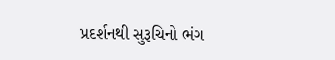પ્રદર્શનથી સુરૂચિનો ભંગ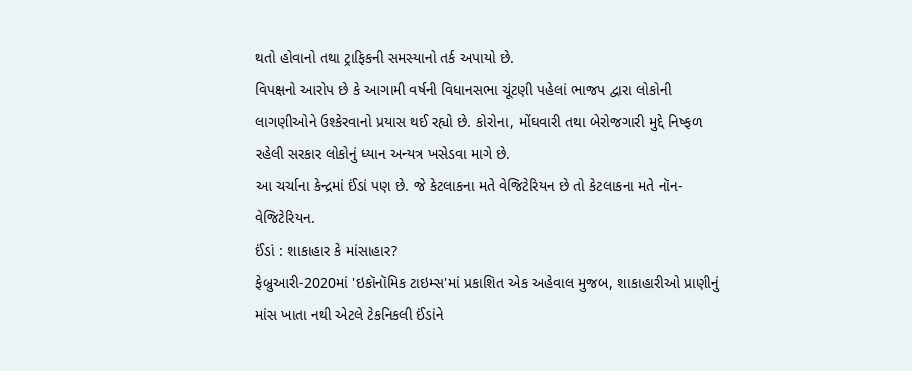થતો હોવાનો તથા ટ્રાફિકની સમસ્યાનો તર્ક અપાયો છે.
વિપક્ષનો આરોપ છે કે આગામી વર્ષની વિધાનસભા ચૂંટણી પહેલાં ભાજપ દ્વારા લોકોની લાગણીઓને ઉશ્કેરવાનો પ્રયાસ થઈ રહ્યો છે. કોરોના, મોંઘવારી તથા બેરોજગારી મુદ્દે નિષ્ફળ રહેલી સરકાર લોકોનું ધ્યાન અન્યત્ર ખસેડવા માગે છે.
આ ચર્ચાના કેન્દ્રમાં ઈંડાં પણ છે. જે કેટલાકના મતે વેજિટેરિયન છે તો કેટલાકના મતે નૉન-વેજિટેરિયન.
ઈંડાં : શાકાહાર કે માંસાહાર?
ફેબ્રુઆરી-2020માં 'ઇકૉનૉમિક ટાઇમ્સ'માં પ્રકાશિત એક અહેવાલ મુજબ, શાકાહારીઓ પ્રાણીનું માંસ ખાતા નથી એટલે ટેકનિકલી ઈંડાંને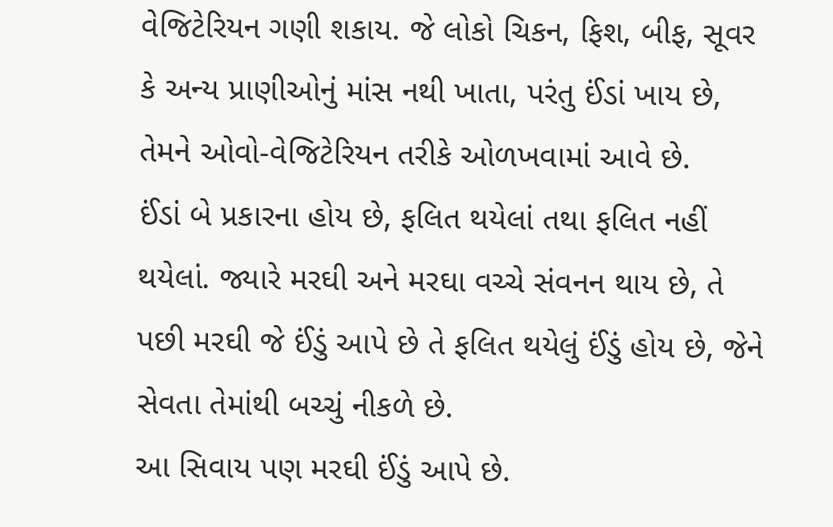વેજિટેરિયન ગણી શકાય. જે લોકો ચિકન, ફિશ, બીફ, સૂવર કે અન્ય પ્રાણીઓનું માંસ નથી ખાતા, પરંતુ ઈંડાં ખાય છે, તેમને ઓવો-વેજિટેરિયન તરીકે ઓળખવામાં આવે છે.
ઈંડાં બે પ્રકારના હોય છે, ફલિત થયેલાં તથા ફલિત નહીં થયેલાં. જ્યારે મરઘી અને મરઘા વચ્ચે સંવનન થાય છે, તે પછી મરઘી જે ઈંડું આપે છે તે ફલિત થયેલું ઈંડું હોય છે, જેને સેવતા તેમાંથી બચ્ચું નીકળે છે.
આ સિવાય પણ મરઘી ઈંડું આપે છે.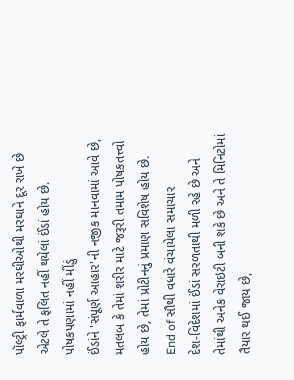પૉલ્ટ્રી ફાર્મવાળા મરઘીઓથી મરઘાને દૂર રાખે છે એટલે તે ફલિત નહીં થયેલાં ઈંડાં હોય છે.
પોષકપણામાં નહીં મીંડું
ઈંડાંને 'સંપૂર્ણ આહાર'ની નજીક માનવામાં આવે છે, મતલબ કે તેમાં શરીર માટે જરૂરી તમામ પોષકતત્ત્વો હોય છે, તેમાં પ્રોટીનનું પ્રમાણ સવિશેષ હોય છે.
End of સૌથી વધારે વંચાયેલા સમાચાર
દેશ-વિદેશમાં ઈંડાં સરળતાથી મળી રહે છે અને તેમાંથી અનેક વેરાઇટી બની શકે છે અને તે મિનિટોમાં તૈયાર થઈ જાય છે,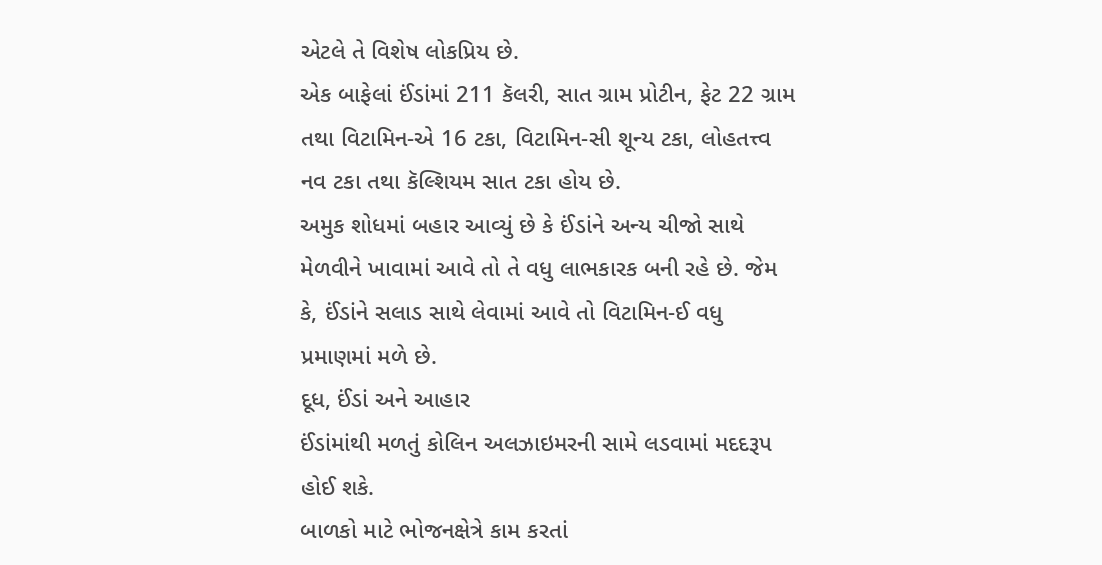એટલે તે વિશેષ લોકપ્રિય છે.
એક બાફેલાં ઈંડાંમાં 211 કૅલરી, સાત ગ્રામ પ્રોટીન, ફેટ 22 ગ્રામ તથા વિટામિન-એ 16 ટકા, વિટામિન-સી શૂન્ય ટકા, લોહતત્ત્વ નવ ટકા તથા કૅલ્શિયમ સાત ટકા હોય છે.
અમુક શોધમાં બહાર આવ્યું છે કે ઈંડાંને અન્ય ચીજો સાથે મેળવીને ખાવામાં આવે તો તે વધુ લાભકારક બની રહે છે. જેમ કે, ઈંડાંને સલાડ સાથે લેવામાં આવે તો વિટામિન-ઈ વધુ પ્રમાણમાં મળે છે.
દૂધ, ઈંડાં અને આહાર
ઈંડાંમાંથી મળતું કોલિન અલઝાઇમરની સામે લડવામાં મદદરૂપ હોઈ શકે.
બાળકો માટે ભોજનક્ષેત્રે કામ કરતાં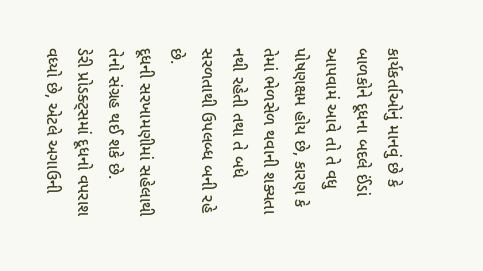કાર્યકર્તાઓનું માનવું છે કે બાળકોને દૂધના બદલે ઈંડાં આપવામં આવે તો તે વધુ પોષણક્ષમ હોય છે, કારણ કે તેમાં ભેળસેળ થવાની શક્યતા નથી રહેતી તથા તે બધે સરળતાથી ઉપલબ્ધ બની રહે છે.
દૂધની સરખામણીમાં સહેલાથી તેનો સંગ્રહ થઈ શકે છે.
ડેરી પ્રોડક્ટ્સમાં દૂધનો વપરાશ વધ્યો છે, એટલે અગાઉની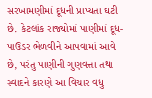સરખામણીમાં દૂધની પ્રાપ્યતા ઘટી છે. કેટલાંક રાજ્યોમાં પાણીમાં દૂધ-પાઉડર ભેળવીને આપવામાં આવે છે, પરંતુ પાણીની ગુણવત્તા તથા સ્વાદને કારણે આ વિચાર વધુ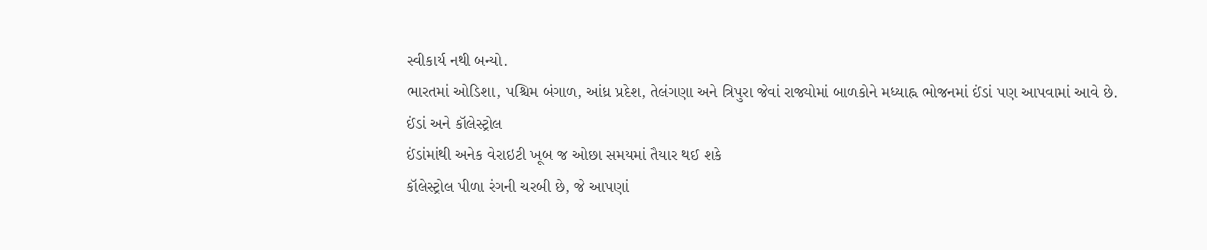સ્વીકાર્ય નથી બન્યો.
ભારતમાં ઓડિશા, પશ્ચિમ બંગાળ, આંધ્ર પ્રદેશ, તેલંગણા અને ત્રિપુરા જેવાં રાજ્યોમાં બાળકોને મધ્યાહ્ન ભોજનમાં ઈંડાં પણ આપવામાં આવે છે.
ઈંડાં અને કૉલેસ્ટ્રોલ
ઈંડાંમાંથી અનેક વેરાઇટી ખૂબ જ ઓછા સમયમાં તૈયાર થઈ શકે
કૉલેસ્ટ્રોલ પીળા રંગની ચરબી છે, જે આપણાં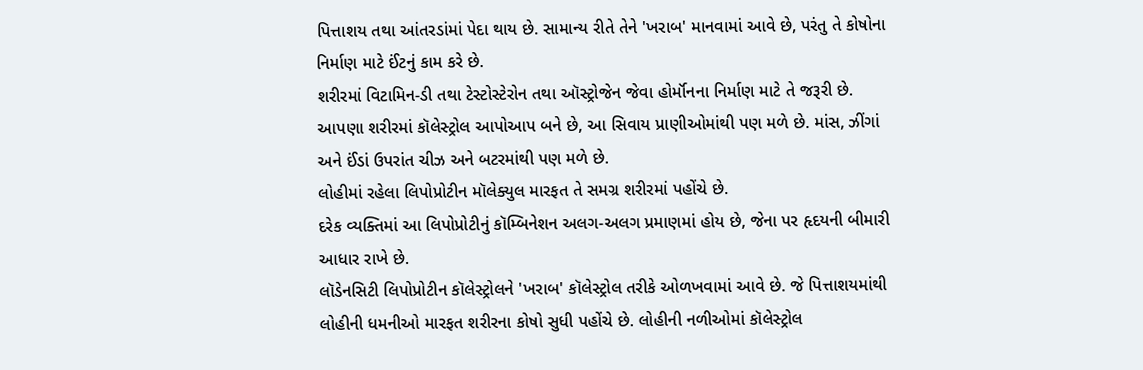પિત્તાશય તથા આંતરડાંમાં પેદા થાય છે. સામાન્ય રીતે તેને 'ખરાબ' માનવામાં આવે છે, પરંતુ તે કોષોના નિર્માણ માટે ઈંટનું કામ કરે છે.
શરીરમાં વિટામિન-ડી તથા ટેસ્ટોસ્ટેરોન તથા ઑસ્ટ્રોજેન જેવા હોર્મૉનના નિર્માણ માટે તે જરૂરી છે.
આપણા શરીરમાં કૉલેસ્ટ્રોલ આપોઆપ બને છે, આ સિવાય પ્રાણીઓમાંથી પણ મળે છે. માંસ, ઝીંગાં અને ઈંડાં ઉપરાંત ચીઝ અને બટરમાંથી પણ મળે છે.
લોહીમાં રહેલા લિપોપ્રોટીન મૉલેક્યુલ મારફત તે સમગ્ર શરીરમાં પહોંચે છે.
દરેક વ્યક્તિમાં આ લિપોપ્રોટીનું કૉમ્બિનેશન અલગ-અલગ પ્રમાણમાં હોય છે, જેના પર હૃદયની બીમારી આધાર રાખે છે.
લૉડેનસિટી લિપોપ્રોટીન કૉલેસ્ટ્રોલને 'ખરાબ' કૉલેસ્ટ્રોલ તરીકે ઓળખવામાં આવે છે. જે પિત્તાશયમાંથી લોહીની ધમનીઓ મારફત શરીરના કોષો સુધી પહોંચે છે. લોહીની નળીઓમાં કૉલેસ્ટ્રોલ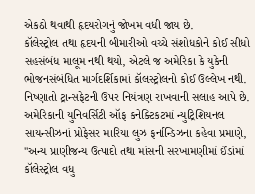એકઠો થવાથી હૃદયરોગનું જોખમ વધી જાય છે.
કૉલેસ્ટ્રોલ તથા હૃદયની બીમારીઓ વચ્ચે સંશોધકોને કોઈ સીધો સહસંબંધ માલૂમ નથી થયો, એટલે જ અમેરિકા કે યુકેની ભોજનસંબંધિત માર્ગદર્શિકામાં કૉલસ્ટ્રોલનો કોઈ ઉલ્લેખ નથી. નિષ્ણાતો ટ્રાન્સફેટની ઉપર નિયંત્રણ રાખવાની સલાહ આપે છે.
અમેરિકાની યુનિવર્સિટી ઑફ કનેક્ટિકટમાં ન્યુટ્રિશિયનલ સાયન્સીઝનાં પ્રોફેસર મારિયા લુઝ ફર્નાન્ડિઝના કહેવા પ્રમાણે, "અન્ય પ્રાણીજન્ય ઉત્પાદો તથા માંસની સરખામણીમાં ઈંડાંમાં કૉલેસ્ટ્રોલ વધુ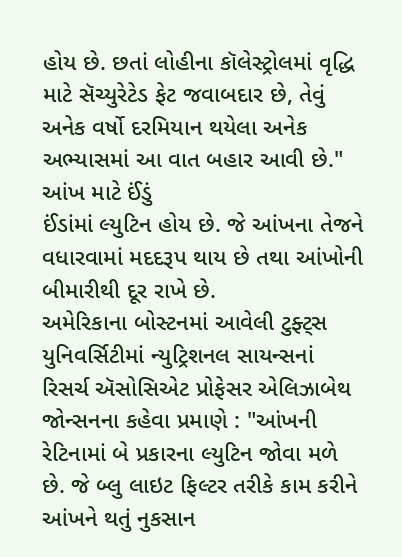હોય છે. છતાં લોહીના કૉલેસ્ટ્રોલમાં વૃદ્ધિ માટે સૅચ્યુરેટેડ ફેટ જવાબદાર છે, તેવું અનેક વર્ષો દરમિયાન થયેલા અનેક અભ્યાસમાં આ વાત બહાર આવી છે."
આંખ માટે ઈંડું
ઈંડાંમાં લ્યુટિન હોય છે. જે આંખના તેજને વધારવામાં મદદરૂપ થાય છે તથા આંખોની બીમારીથી દૂર રાખે છે.
અમેરિકાના બોસ્ટનમાં આવેલી ટુફ્ટ્સ યુનિવર્સિટીમાં ન્યુટ્રિશનલ સાયન્સનાં રિસર્ચ ઍસોસિએટ પ્રોફેસર એલિઝાબેથ જોન્સનના કહેવા પ્રમાણે : "આંખની રેટિનામાં બે પ્રકારના લ્યુટિન જોવા મળે છે. જે બ્લુ લાઇટ ફિલ્ટર તરીકે કામ કરીને આંખને થતું નુકસાન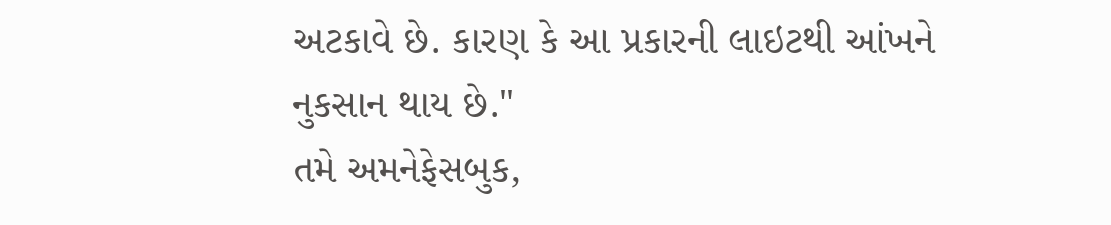અટકાવે છે. કારણ કે આ પ્રકારની લાઇટથી આંખને નુકસાન થાય છે."
તમે અમનેફેસબુક,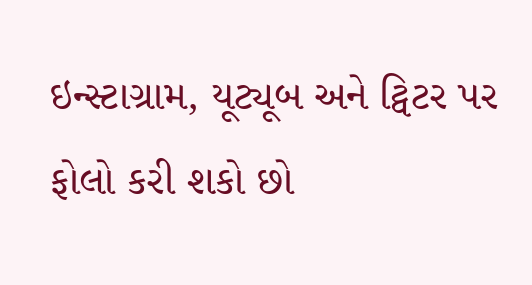ઇન્સ્ટાગ્રામ, યૂટ્યૂબ અને ટ્વિટર પર ફોલો કરી શકો છો